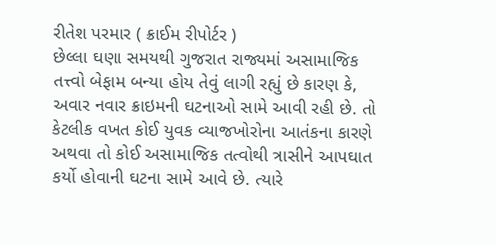રીતેશ પરમાર ( ક્રાઈમ રીપોર્ટર )
છેલ્લા ઘણા સમયથી ગુજરાત રાજ્યમાં અસામાજિક તત્ત્વો બેફામ બન્યા હોય તેવું લાગી રહ્યું છે કારણ કે, અવાર નવાર ક્રાઇમની ઘટનાઓ સામે આવી રહી છે. તો કેટલીક વખત કોઈ યુવક વ્યાજખોરોના આતંકના કારણે અથવા તો કોઈ અસામાજિક તત્વોથી ત્રાસીને આપઘાત કર્યો હોવાની ઘટના સામે આવે છે. ત્યારે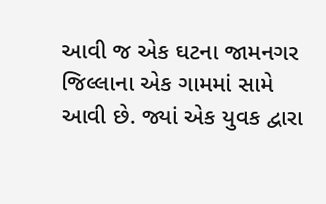આવી જ એક ઘટના જામનગર જિલ્લાના એક ગામમાં સામે આવી છે. જ્યાં એક યુવક દ્વારા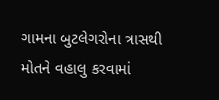ગામના બુટલેગરોના ત્રાસથી મોતને વહાલુ કરવામાં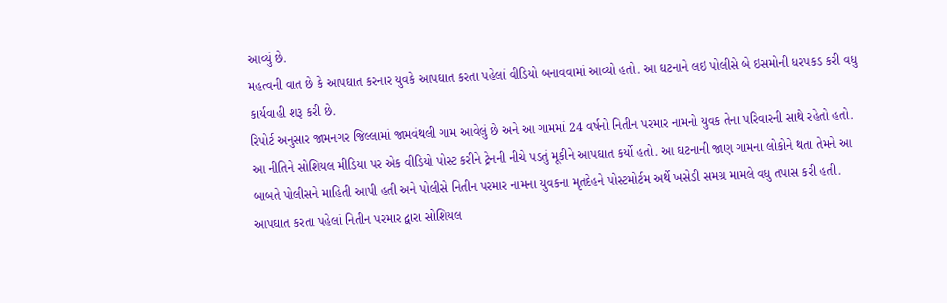આવ્યું છે.
મહત્વની વાત છે કે આપઘાત કરનાર યુવકે આપઘાત કરતા પહેલાં વીડિયો બનાવવામાં આવ્યો હતો. આ ઘટનાને લઇ પોલીસે બે ઇસમોની ધરપકડ કરી વધુ કાર્યવાહી શરૂ કરી છે.
રિપોર્ટ અનુસાર જામનગર જિલ્લામાં જામવંથલી ગામ આવેલું છે અને આ ગામમાં 24 વર્ષનો નિતીન પરમાર નામનો યુવક તેના પરિવારની સાથે રહેતો હતો. આ નીતિને સોશિયલ મીડિયા પર એક વીડિયો પોસ્ટ કરીને ટ્રેનની નીચે પડતું મૂકીને આપઘાત કર્યો હતો. આ ઘટનાની જાણ ગામના લોકોને થતા તેમને આ બાબતે પોલીસને માહિતી આપી હતી અને પોલીસે નિતીન પરમાર નામના યુવકના મૃતદેહને પોસ્ટમોર્ટમ અર્થે ખસેડી સમગ્ર મામલે વધુ તપાસ કરી હતી.
આપઘાત કરતા પહેલાં નિતીન પરમાર દ્વારા સોશિયલ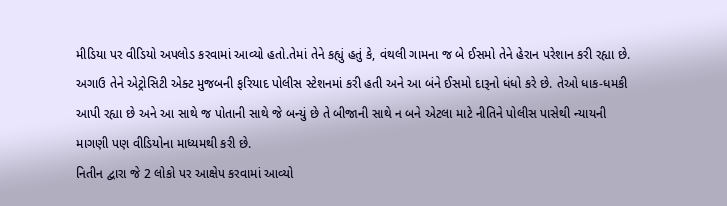મીડિયા પર વીડિયો અપલોડ કરવામાં આવ્યો હતો.તેમાં તેને કહ્યું હતું કે, વંથલી ગામના જ બે ઈસમો તેને હેરાન પરેશાન કરી રહ્યા છે. અગાઉ તેને એટ્રોસિટી એક્ટ મુજબની ફરિયાદ પોલીસ સ્ટેશનમાં કરી હતી અને આ બંને ઈસમો દારૂનો ધંધો કરે છે. તેઓ ધાક-ધમકી આપી રહ્યા છે અને આ સાથે જ પોતાની સાથે જે બન્યું છે તે બીજાની સાથે ન બને એટલા માટે નીતિને પોલીસ પાસેથી ન્યાયની માગણી પણ વીડિયોના માધ્યમથી કરી છે.
નિતીન દ્વારા જે 2 લોકો પર આક્ષેપ કરવામાં આવ્યો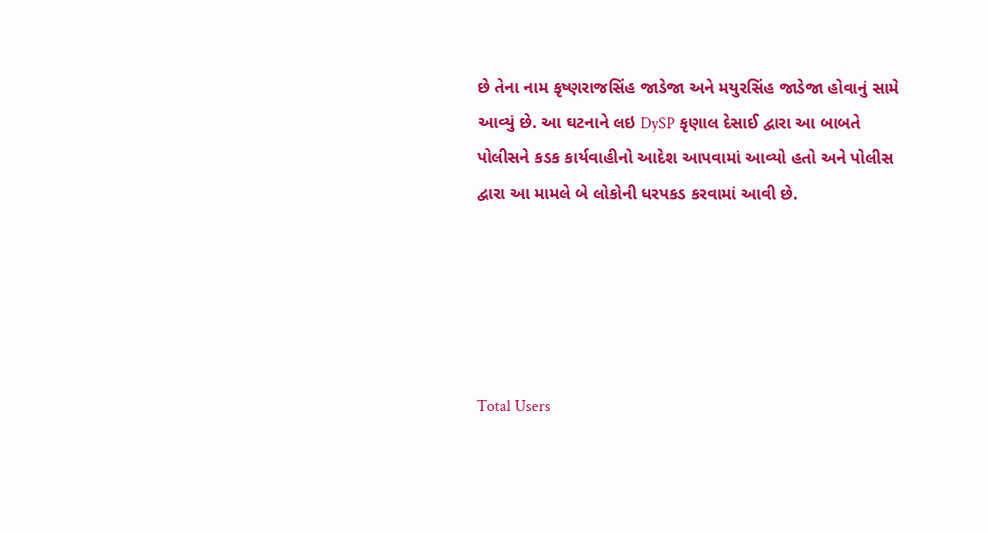છે તેના નામ કૃષ્ણરાજસિંહ જાડેજા અને મયુરસિંહ જાડેજા હોવાનું સામે આવ્યું છે. આ ઘટનાને લઇ DySP કૃણાલ દેસાઈ દ્વારા આ બાબતે પોલીસને કડક કાર્યવાહીનો આદેશ આપવામાં આવ્યો હતો અને પોલીસ દ્વારા આ મામલે બે લોકોની ધરપકડ કરવામાં આવી છે.





Total Users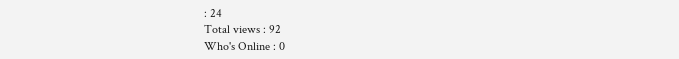: 24
Total views : 92
Who's Online : 0